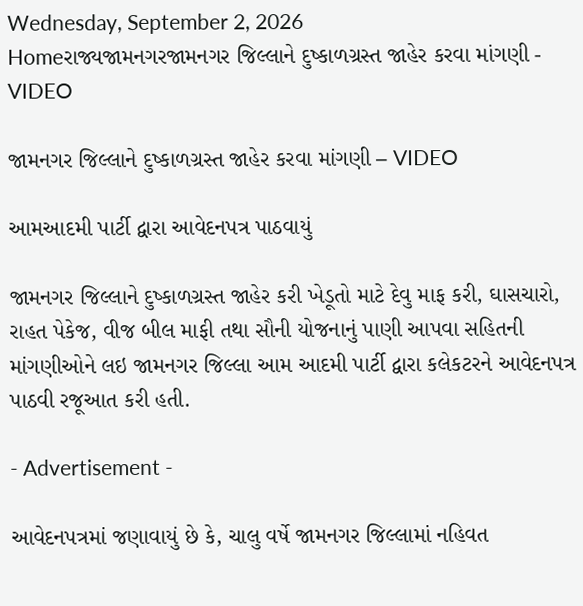Wednesday, September 2, 2026
Homeરાજ્યજામનગરજામનગર જિલ્લાને દુષ્કાળગ્રસ્ત જાહેર કરવા માંગણી - VIDEO

જામનગર જિલ્લાને દુષ્કાળગ્રસ્ત જાહેર કરવા માંગણી – VIDEO

આમઆદમી પાર્ટી દ્વારા આવેદનપત્ર પાઠવાયું

જામનગર જિલ્લાને દુષ્કાળગ્રસ્ત જાહેર કરી ખેડૂતો માટે દેવુ માફ કરી, ઘાસચારો, રાહત પેકેજ, વીજ બીલ માફી તથા સૌની યોજનાનું પાણી આપવા સહિતની માંગણીઓને લઇ જામનગર જિલ્લા આમ આદમી પાર્ટી દ્વારા કલેકટરને આવેદનપત્ર પાઠવી રજૂઆત કરી હતી.

- Advertisement -

આવેદનપત્રમાં જણાવાયું છે કે, ચાલુ વર્ષે જામનગર જિલ્લામાં નહિવત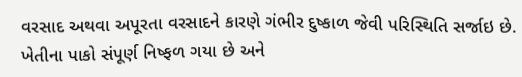વરસાદ અથવા અપૂરતા વરસાદને કારણે ગંભીર દુષ્કાળ જેવી પરિસ્થિતિ સર્જાઇ છે. ખેતીના પાકો સંપૂર્ણ નિષ્ફળ ગયા છે અને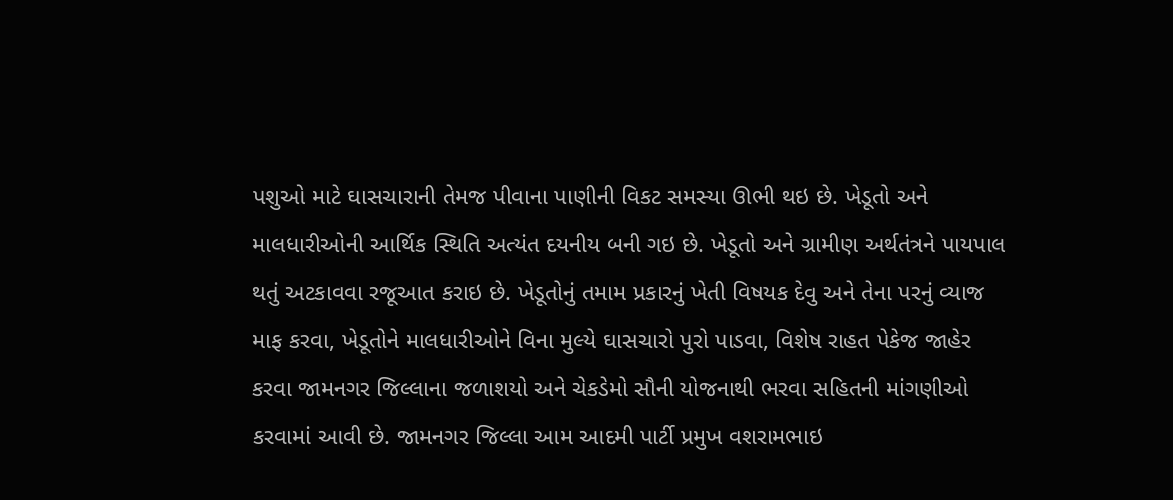પશુઓ માટે ઘાસચારાની તેમજ પીવાના પાણીની વિકટ સમસ્યા ઊભી થઇ છે. ખેડૂતો અને માલધારીઓની આર્થિક સ્થિતિ અત્યંત દયનીય બની ગઇ છે. ખેડૂતો અને ગ્રામીણ અર્થતંત્રને પાયપાલ થતું અટકાવવા રજૂઆત કરાઇ છે. ખેડૂતોનું તમામ પ્રકારનું ખેતી વિષયક દેવુ અને તેના પરનું વ્યાજ માફ કરવા, ખેડૂતોને માલધારીઓને વિના મુલ્યે ઘાસચારો પુરો પાડવા, વિશેષ રાહત પેકેજ જાહેર કરવા જામનગર જિલ્લાના જળાશયો અને ચેકડેમો સૌની યોજનાથી ભરવા સહિતની માંગણીઓ કરવામાં આવી છે. જામનગર જિલ્લા આમ આદમી પાર્ટી પ્રમુખ વશરામભાઇ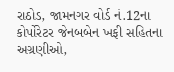રાઠોડ, જામનગર વોર્ડ નં.12ના કોર્પોરેટર જેનબબેન ખફી સહિતના અગ્રણીઓ,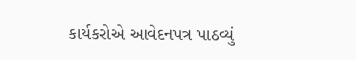કાર્યકરોએ આવેદનપત્ર પાઠવ્યું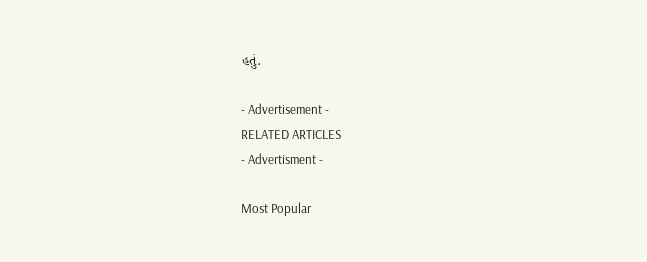હતું.

- Advertisement -
RELATED ARTICLES
- Advertisment -

Most Popular